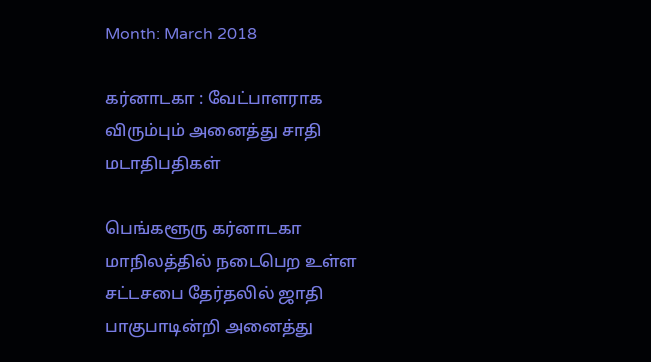Month: March 2018

கர்னாடகா : வேட்பாளராக விரும்பும் அனைத்து சாதி மடாதிபதிகள்

பெங்களூரு கர்னாடகா மாநிலத்தில் நடைபெற உள்ள சட்டசபை தேர்தலில் ஜாதி பாகுபாடின்றி அனைத்து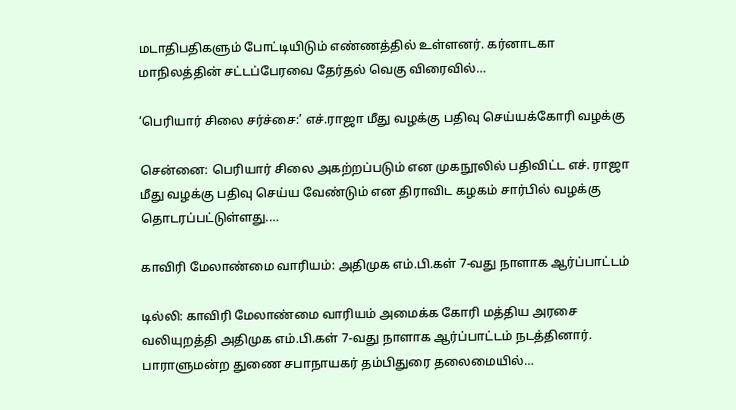மடாதிபதிகளும் போட்டியிடும் எண்ணத்தில் உள்ளனர். கர்னாடகா மாநிலத்தின் சட்டப்பேரவை தேர்தல் வெகு விரைவில்…

‘பெரியார் சிலை சர்ச்சை:’ எச்.ராஜா மீது வழக்கு பதிவு செய்யக்கோரி வழக்கு

சென்னை: பெரியார் சிலை அகற்றப்படும் என முகநூலில் பதிவிட்ட எச். ராஜா மீது வழக்கு பதிவு செய்ய வேண்டும் என திராவிட கழகம் சார்பில் வழக்கு தொடரப்பட்டுள்ளது.…

காவிரி மேலாண்மை வாரியம்: அதிமுக எம்.பி.கள் 7-வது நாளாக ஆர்ப்பாட்டம்

டில்லி: காவிரி மேலாண்மை வாரியம் அமைக்க கோரி மத்திய அரசை வலியுறத்தி அதிமுக எம்.பி.கள் 7-வது நாளாக ஆர்ப்பாட்டம் நடத்தினார். பாராளுமன்ற துணை சபாநாயகர் தம்பிதுரை தலைமையில்…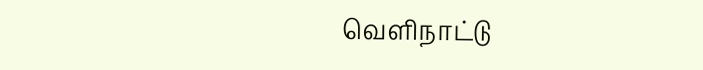வெளிநாட்டு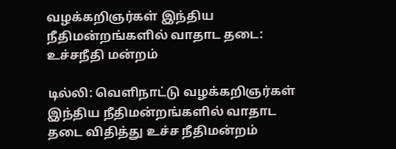வழக்கறிஞர்கள் இந்திய நீதிமன்றங்களில் வாதாட தடை: உச்சநீதி மன்றம்

டில்லி: வெளிநாட்டு வழக்கறிஞர்கள் இந்திய நீதிமன்றங்களில் வாதாட தடை விதித்து உச்ச நீதிமன்றம்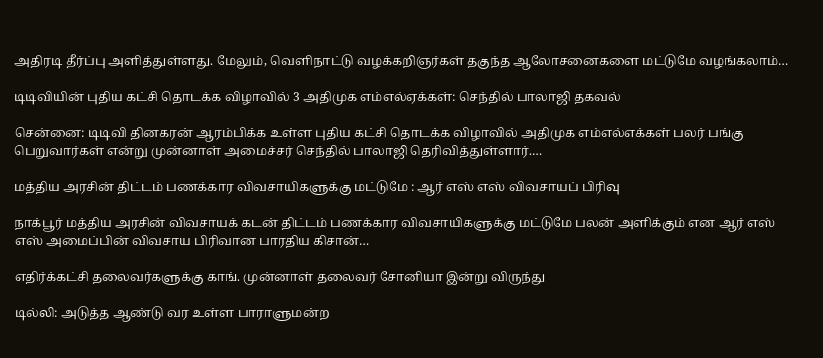அதிரடி தீர்ப்பு அளித்துள்ளது. மேலும், வெளிநாட்டு வழக்கறிஞர்கள் தகுந்த ஆலோசனைகளை மட்டுமே வழங்கலாம்…

டிடிவியின் புதிய கட்சி தொடக்க விழாவில் 3 அதிமுக எம்எல்ஏக்கள்: செந்தில் பாலாஜி தகவல்

சென்னை: டிடிவி தினகரன் ஆரம்பிக்க உள்ள புதிய கட்சி தொடக்க விழாவில் அதிமுக எம்எல்எக்கள் பலர் பங்கு பெறுவார்கள் என்று முன்னாள் அமைச்சர் செந்தில் பாலாஜி தெரிவித்துள்ளார்.…

மத்திய அரசின் திட்டம் பணக்கார விவசாயிகளுக்கு மட்டுமே : ஆர் எஸ் எஸ் விவசாயப் பிரிவு

நாக்பூர் மத்திய அரசின் விவசாயக் கடன் திட்டம் பணக்கார விவசாயிகளுக்கு மட்டுமே பலன் அளிக்கும் என ஆர் எஸ் எஸ் அமைப்பின் விவசாய பிரிவான பாரதிய கிசான்…

எதிர்க்கட்சி தலைவர்களுக்கு காங். முன்னாள் தலைவர் சோனியா இன்று விருந்து

டில்லி: அடுத்த ஆண்டு வர உள்ள பாராளுமன்ற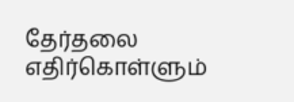தேர்தலை எதிர்கொள்ளும்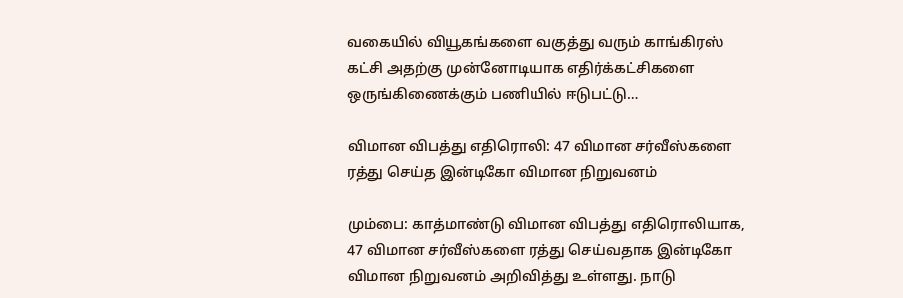வகையில் வியூகங்களை வகுத்து வரும் காங்கிரஸ் கட்சி அதற்கு முன்னோடியாக எதிர்க்கட்சிகளை ஒருங்கிணைக்கும் பணியில் ஈடுபட்டு…

விமான விபத்து எதிரொலி: 47 விமான சர்வீஸ்களை ரத்து செய்த இன்டிகோ விமான நிறுவனம்

மும்பை: காத்மாண்டு விமான விபத்து எதிரொலியாக, 47 விமான சர்வீஸ்களை ரத்து செய்வதாக இன்டிகோ விமான நிறுவனம் அறிவித்து உள்ளது. நாடு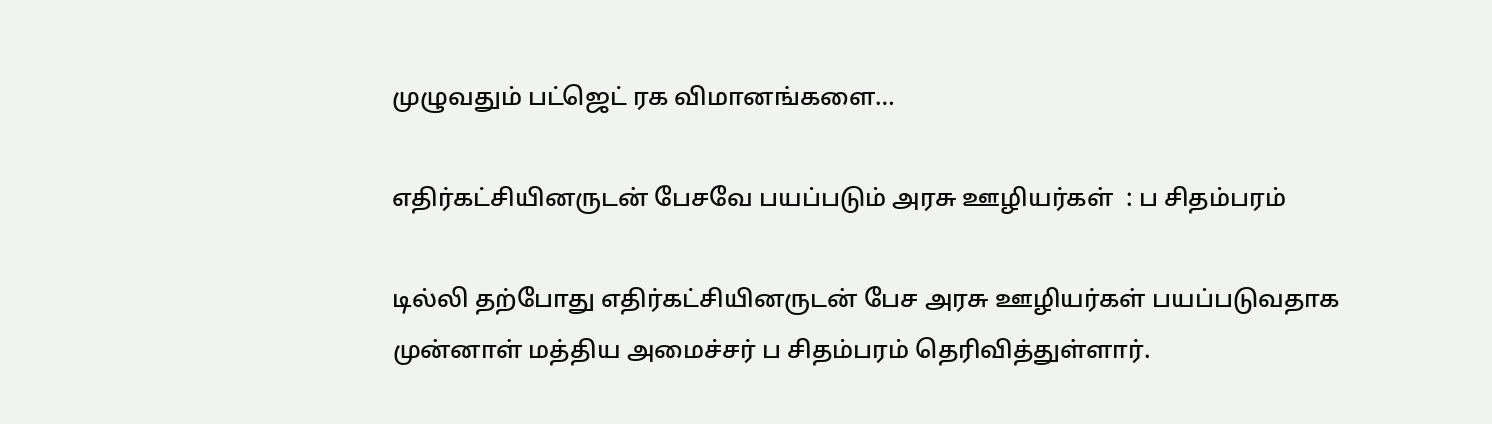முழுவதும் பட்ஜெட் ரக விமானங்களை…

எதிர்கட்சியினருடன் பேசவே பயப்படும் அரசு ஊழியர்கள்  : ப சிதம்பரம்

டில்லி தற்போது எதிர்கட்சியினருடன் பேச அரசு ஊழியர்கள் பயப்படுவதாக முன்னாள் மத்திய அமைச்சர் ப சிதம்பரம் தெரிவித்துள்ளார்.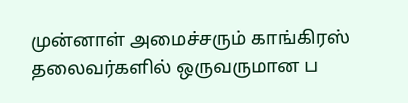முன்னாள் அமைச்சரும் காங்கிரஸ் தலைவர்களில் ஒருவருமான ப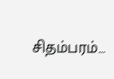சிதம்பரம்…